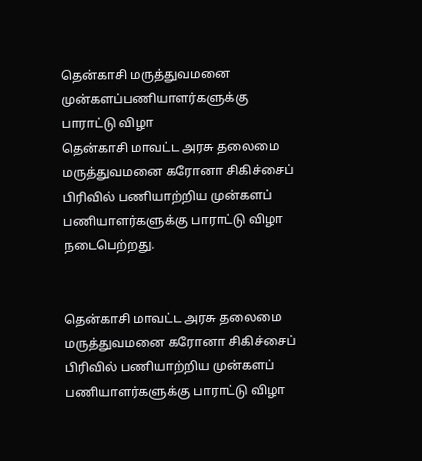தென்காசி மருத்துவமனை முன்களப்பணியாளர்களுக்கு பாராட்டு விழா
தென்காசி மாவட்ட அரசு தலைமை மருத்துவமனை கரோனா சிகிச்சைப் பிரிவில் பணியாற்றிய முன்களப் பணியாளர்களுக்கு பாராட்டு விழா நடைபெற்றது.


தென்காசி மாவட்ட அரசு தலைமை மருத்துவமனை கரோனா சிகிச்சைப் பிரிவில் பணியாற்றிய முன்களப் பணியாளர்களுக்கு பாராட்டு விழா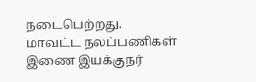நடைபெற்றது.
மாவட்ட நலப்பணிகள் இணை இயக்குநர்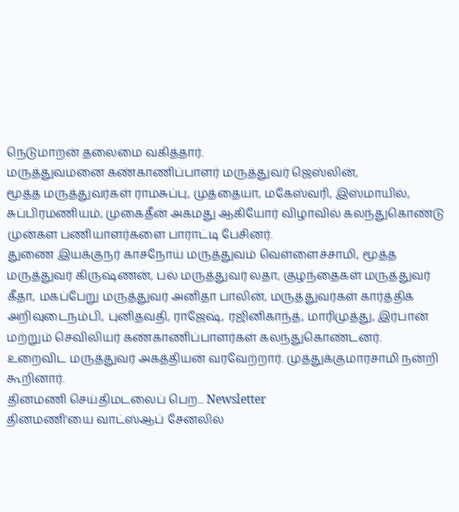நெடுமாறன் தலைமை வகித்தார்.
மருத்துவமனை கண்காணிப்பாளர் மருத்துவர் ஜெஸ்லின்,
மூத்த மருத்துவர்கள் ராமசுப்பு, முத்தையா, மகேஸ்வரி, இஸ்மாயில், சுப்பிரமணியம், முகைதீன் அகமது ஆகியோர் விழாவில் கலந்துகொண்டு முன்கள பணியாளர்களை பாராட்டி பேசினர்.
துணை இயக்குநர் காசநோய் மருத்துவம் வெள்ளைச்சாமி, மூத்த மருத்துவர் கிருஷ்ணன், பல் மருத்துவர் லதா, குழந்தைகள் மருத்துவர் கீதா, மகப்பேறு மருத்துவர் அனிதா பாலின், மருத்துவர்கள் கார்த்திக் அறிவுடைநம்பி, புனிதவதி, ராஜேஷ், ரஜினிகாந்த், மாரிமுத்து, இர்பான் மற்றும் செவிலியர் கண்காணிப்பாளர்கள் கலந்துகொண்டனர்.
உறைவிட மருத்துவர் அகத்தியன் வரவேற்றார். முத்துக்குமாரசாமி நன்றி கூறினார்.
தினமணி செய்திமடலைப் பெற... Newsletter
தினமணி'யை வாட்ஸ்ஆப் சேனலில்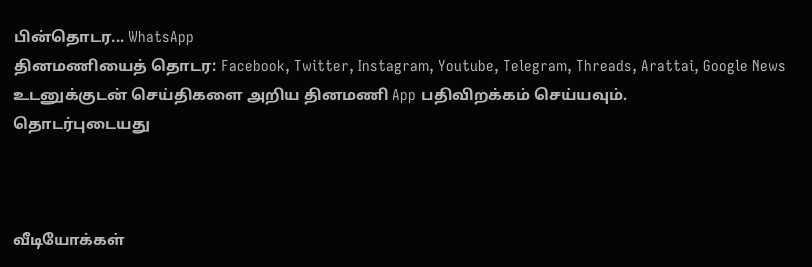பின்தொடர... WhatsApp
தினமணியைத் தொடர: Facebook, Twitter, Instagram, Youtube, Telegram, Threads, Arattai, Google News
உடனுக்குடன் செய்திகளை அறிய தினமணி App பதிவிறக்கம் செய்யவும்.
தொடர்புடையது



வீடியோக்கள்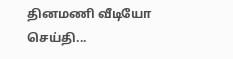தினமணி வீடியோ செய்தி...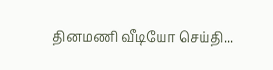தினமணி வீடியோ செய்தி...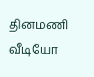தினமணி வீடியோ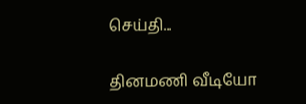செய்தி...

தினமணி வீடியோ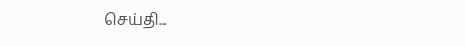செய்தி...